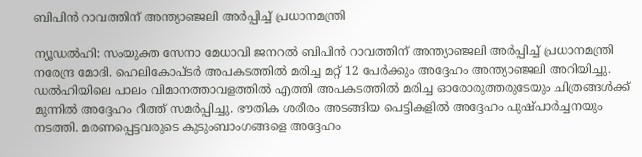ബിപിൻ റാവത്തിന് അന്ത്യാഞ്ജലി അർപ്പിച്ച് പ്രധാനമന്ത്രി

ന്യൂഡൽഹി: സംയുക്ത സേനാ മേധാവി ജനറൽ ബിപിൻ റാവത്തിന് അന്ത്യാഞ്ജലി അർപ്പിച്ച് പ്രധാനമന്ത്രി നരേന്ദ്ര മോദി. ഹെലികോപ്ടർ അപകടത്തിൽ മരിച്ച മറ്റ് 12 പേർക്കും അദ്ദേഹം അന്ത്യാഞ്ജലി അറിയിച്ചു. ഡൽഹിയിലെ പാലം വിമാനത്താവളത്തിൽ എത്തി അപകടത്തിൽ മരിച്ച ഓരോരുത്തരുടേയും ചിത്രങ്ങൾക്ക് മുന്നിൽ അദ്ദേഹം റീത്ത് സമർപ്പിച്ചു. ഭൗതിക ശരീരം അടങ്ങിയ പെട്ടികളിൽ അദ്ദേഹം പുഷ്പാർച്ചനയും നടത്തി. മരണപ്പെട്ടവരുടെ കുടുംബാംഗങ്ങളെ അദ്ദേഹം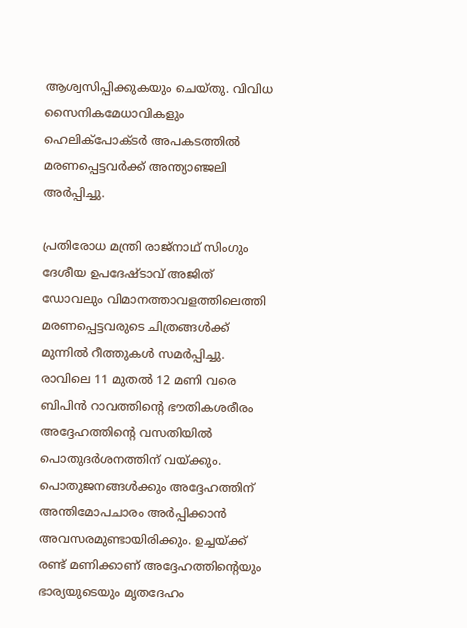ആശ്വസിപ്പിക്കുകയും ചെയ്തു. വിവിധ സൈനികമേധാവികളും ഹെലിക്‌പോക്ടർ അപകടത്തിൽ മരണപ്പെട്ടവർക്ക് അന്ത്യാഞ്ജലി അർപ്പിച്ചു.

പ്രതിരോധ മന്ത്രി രാജ്‌നാഥ് സിംഗും ദേശീയ ഉപദേഷ്ടാവ് അജിത് ഡോവലും വിമാനത്താവളത്തിലെത്തി മരണപ്പെട്ടവരുടെ ചിത്രങ്ങൾക്ക് മുന്നിൽ റീത്തുകൾ സമർപ്പിച്ചു. രാവിലെ 11 മുതൽ 12 മണി വരെ ബിപിൻ റാവത്തിന്റെ ഭൗതികശരീരം അദ്ദേഹത്തിന്റെ വസതിയിൽ പൊതുദർശനത്തിന് വയ്ക്കും. പൊതുജനങ്ങൾക്കും അദ്ദേഹത്തിന് അന്തിമോപചാരം അർപ്പിക്കാൻ അവസരമുണ്ടായിരിക്കും. ഉച്ചയ്ക്ക് രണ്ട് മണിക്കാണ് അദ്ദേഹത്തിന്റെയും ഭാര്യയുടെയും മൃതദേഹം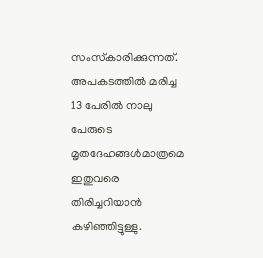സംസ്‌കാരിക്കുന്നത്. അപകടത്തിൽ മരിച്ച 13 പേരിൽ നാലു പേരുടെ മൃതദേഹങ്ങൾമാത്രമെ ഇതുവരെ തിരിച്ചറിയാൻ കഴിഞ്ഞിട്ടുള്ളു.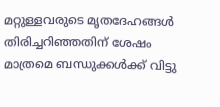മറ്റുള്ളവരുടെ മൃതദേഹങ്ങൾ തിരിച്ചറിഞ്ഞതിന് ശേഷം മാത്രമെ ബന്ധുക്കൾക്ക് വിട്ടു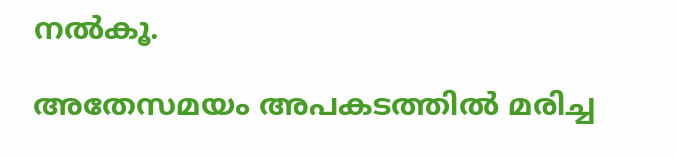നൽകൂ.

അതേസമയം അപകടത്തിൽ മരിച്ച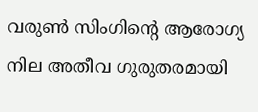വരുൺ സിംഗിന്റെ ആരോഗ്യ നില അതീവ ഗുരുതരമായി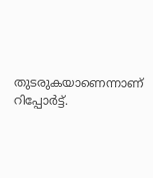തുടരുകയാണെന്നാണ് റിപ്പോർട്ട്.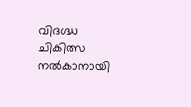വിദഗ്ദ്ധ ചികിത്സ നൽകാനായി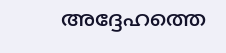അദ്ദേഹത്തെ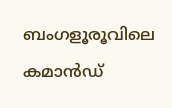ബംഗളൂരൂവിലെ കമാൻഡ്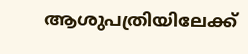ആശുപത്രിയിലേക്ക്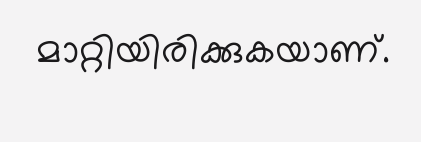മാറ്റിയിരിക്കുകയാണ്.